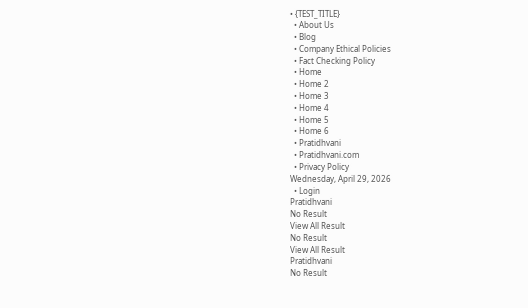• {TEST_TITLE}
  • About Us
  • Blog
  • Company Ethical Policies
  • Fact Checking Policy
  • Home
  • Home 2
  • Home 3
  • Home 4
  • Home 5
  • Home 6
  • Pratidhvani
  • Pratidhvani.com
  • Privacy Policy
Wednesday, April 29, 2026
  • Login
Pratidhvani
No Result
View All Result
No Result
View All Result
Pratidhvani
No Result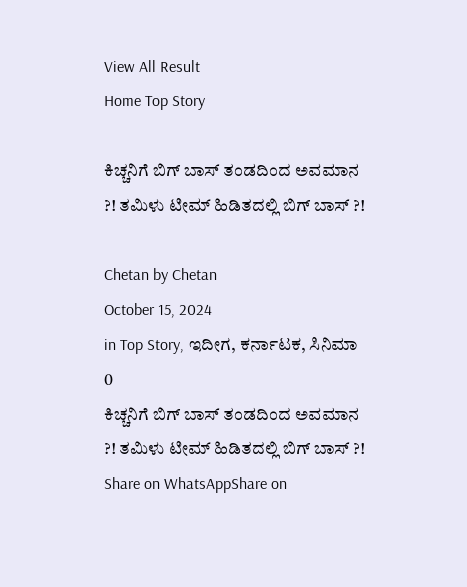View All Result
Home Top Story

ಕಿಚ್ಚನಿಗೆ ಬಿಗ್ ಬಾಸ್ ತಂಡದಿಂದ ಅವಮಾನ ?! ತಮಿಳು ಟೀಮ್ ಹಿಡಿತದಲ್ಲಿ ಬಿಗ್ ಬಾಸ್ ?!

Chetan by Chetan
October 15, 2024
in Top Story, ಇದೀಗ, ಕರ್ನಾಟಕ, ಸಿನಿಮಾ
0
ಕಿಚ್ಚನಿಗೆ ಬಿಗ್ ಬಾಸ್ ತಂಡದಿಂದ ಅವಮಾನ ?! ತಮಿಳು ಟೀಮ್ ಹಿಡಿತದಲ್ಲಿ ಬಿಗ್ ಬಾಸ್ ?!
Share on WhatsAppShare on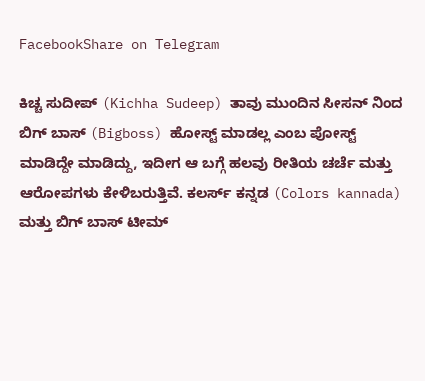FacebookShare on Telegram

ಕಿಚ್ಚ ಸುದೀಪ್ (Kichha Sudeep) ತಾವು ಮುಂದಿನ ಸೀಸನ್ ನಿಂದ ಬಿಗ್ ಬಾಸ್ (Bigboss) ಹೋಸ್ಟ್ ಮಾಡಲ್ಲ ಎಂಬ ಪೋಸ್ಟ್ ಮಾಡಿದ್ದೇ ಮಾಡಿದ್ದು, ಇದೀಗ ಆ ಬಗ್ಗೆ ಹಲವು ರೀತಿಯ ಚರ್ಚೆ ಮತ್ತು ಆರೋಪಗಳು ಕೇಳಿಬರುತ್ತಿವೆ. ಕಲರ್ಸ್ ಕನ್ನಡ (Colors kannada) ಮತ್ತು ಬಿಗ್ ಬಾಸ್ ಟೀಮ್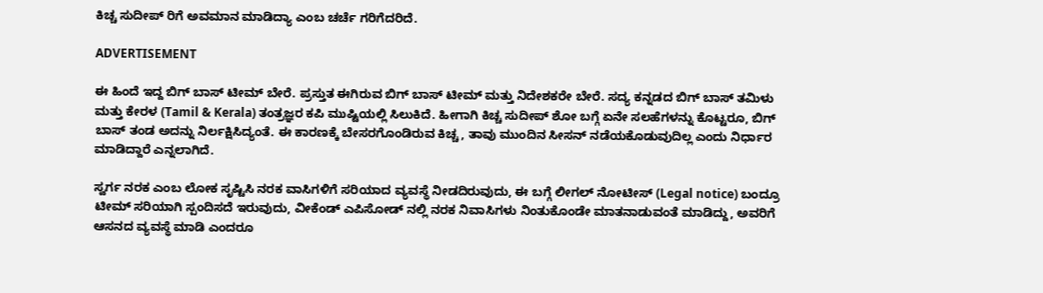ಕಿಚ್ಚ ಸುದೀಪ್ ರಿಗೆ ಅವಮಾನ ಮಾಡಿದ್ಯಾ ಎಂಬ ಚರ್ಚೆ ಗರಿಗೆದರಿದೆ.

ADVERTISEMENT

ಈ ಹಿಂದೆ ಇದ್ದ ಬಿಗ್ ಬಾಸ್ ಟೀಮ್ ಬೇರೆ. ಪ್ರಸ್ತುತ ಈಗಿರುವ ಬಿಗ್ ಬಾಸ್ ಟೀಮ್ ಮತ್ತು ನಿದೇಶಕರೇ ಬೇರೆ. ಸದ್ಯ ಕನ್ನಡದ ಬಿಗ್ ಬಾಸ್ ತಮಿಳು ಮತ್ತು ಕೇರಳ (Tamil & Kerala) ತಂತ್ರಜ್ಞರ ಕಪಿ ಮುಷ್ಟಿಯಲ್ಲಿ ಸಿಲುಕಿದೆ. ಹೀಗಾಗಿ ಕಿಚ್ಚ ಸುದೀಪ್ ಶೋ ಬಗ್ಗೆ ಏನೇ ಸಲಹೆಗಳನ್ನು ಕೊಟ್ಟರೂ, ಬಿಗ್ ಬಾಸ್ ತಂಡ ಅದನ್ನು ನಿರ್ಲಕ್ಷಿಸಿದ್ಯಂತೆ. ಈ ಕಾರಣಕ್ಕೆ ಬೇಸರಗೊಂಡಿರುವ ಕಿಚ್ಚ, ತಾವು ಮುಂದಿನ ಸೀಸನ್ ನಡೆಯಕೊಡುವುದಿಲ್ಲ ಎಂದು ನಿರ್ಧಾರ ಮಾಡಿದ್ದಾರೆ ಎನ್ನಲಾಗಿದೆ.

ಸ್ವರ್ಗ ನರಕ ಎಂಬ ಲೋಕ ಸೃಷ್ಟಿಸಿ ನರಕ ವಾಸಿಗಳಿಗೆ ಸರಿಯಾದ ವ್ಯವಸ್ಥೆ ನೀಡದಿರುವುದು, ಈ ಬಗ್ಗೆ ಲೀಗಲ್ ನೋಟೀಸ್ (Legal notice) ಬಂದ್ರೂ ಟೀಮ್ ಸರಿಯಾಗಿ ಸ್ಪಂದಿಸದೆ ಇರುವುದು, ವೀಕೆಂಡ್ ಎಪಿಸೋಡ್ ನಲ್ಲಿ ನರಕ ನಿವಾಸಿಗಳು ನಿಂತುಕೊಂಡೇ ಮಾತನಾಡುವಂತೆ ಮಾಡಿದ್ದು, ಅವರಿಗೆ ಆಸನದ ವ್ಯವಸ್ಥೆ ಮಾಡಿ ಎಂದರೂ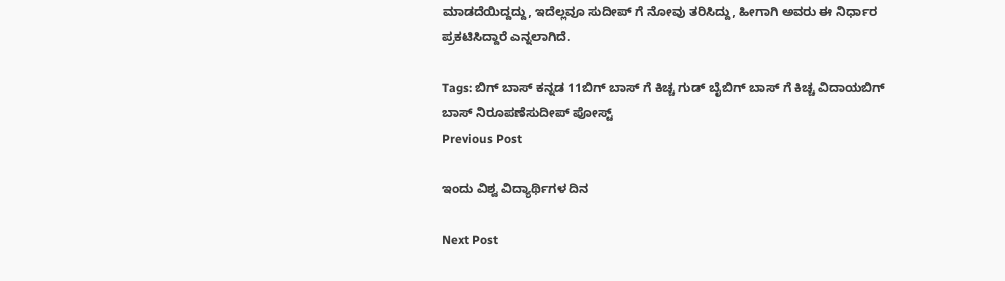ಮಾಡದೆಯಿದ್ದದ್ದು, ಇದೆಲ್ಲವೂ ಸುದೀಪ್ ಗೆ ನೋವು ತರಿಸಿದ್ದು, ಹೀಗಾಗಿ ಅವರು ಈ ನಿರ್ಧಾರ ಪ್ರಕಟಿಸಿದ್ದಾರೆ ಎನ್ನಲಾಗಿದೆ.

Tags: ಬಿಗ್ ಬಾಸ್ ಕನ್ನಡ 11ಬಿಗ್ ಬಾಸ್ ಗೆ ಕಿಚ್ಚ ಗುಡ್ ಬೈಬಿಗ್ ಬಾಸ್ ಗೆ ಕಿಚ್ಚ ವಿದಾಯಬಿಗ್ ಬಾಸ್ ನಿರೂಪಣೆಸುದೀಪ್ ಪೋಸ್ಟ್
Previous Post

ಇಂದು ವಿಶ್ವ ವಿದ್ಯಾರ್ಥಿಗಳ ದಿನ

Next Post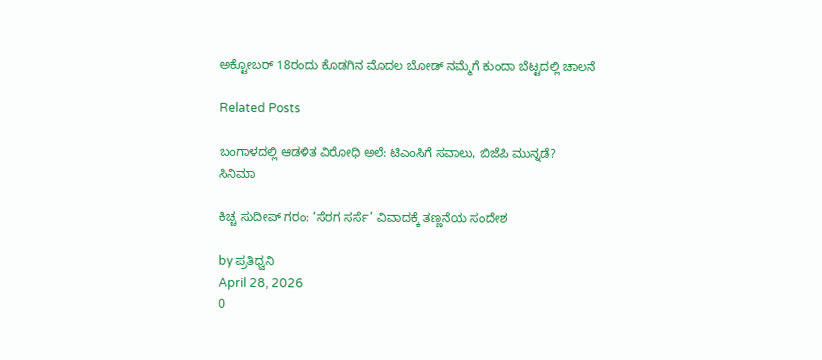ಅಕ್ಟೋಬರ್ 18ರಂದು ಕೊಡಗಿನ ಮೊದಲ ಬೋಡ್ ನಮ್ಮೆಗೆ ಕುಂದಾ ಬೆಟ್ಟದಲ್ಲಿ ಚಾಲನೆ

Related Posts

ಬಂಗಾಳದಲ್ಲಿ ಆಡಳಿತ ವಿರೋಧಿ ಅಲೆ: ಟಿಎಂಸಿಗೆ ಸವಾಲು, ಬಿಜೆಪಿ ಮುನ್ನಡೆ?
ಸಿನಿಮಾ

ಕಿಚ್ಚ ಸುದೀಪ್ ಗರಂ: ‘ಸೆರಗ ಸರ್ಸೆ’ ವಿವಾದಕ್ಕೆ ತಣ್ಣನೆಯ ಸಂದೇಶ

by ಪ್ರತಿಧ್ವನಿ
April 28, 2026
0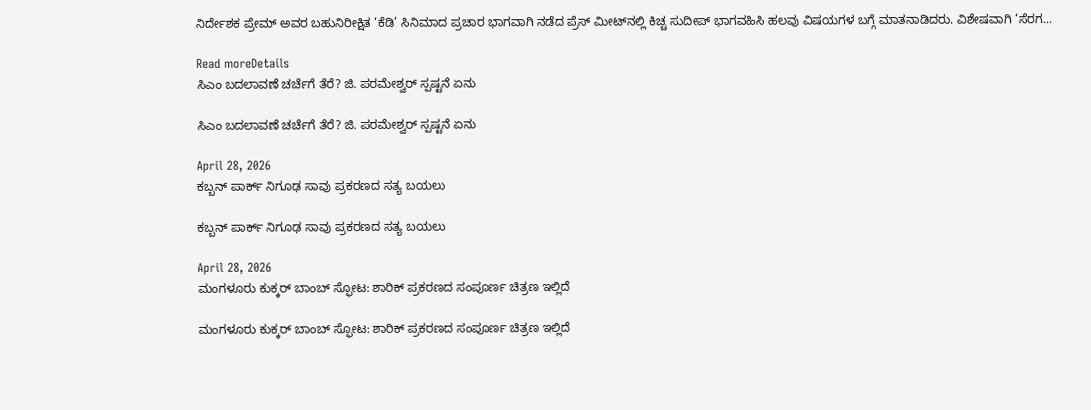ನಿರ್ದೇಶಕ ಪ್ರೇಮ್ ಅವರ ಬಹುನಿರೀಕ್ಷಿತ ‘ಕೆಡಿ’ ಸಿನಿಮಾದ ಪ್ರಚಾರ ಭಾಗವಾಗಿ ನಡೆದ ಪ್ರೆಸ್ ಮೀಟ್‌ನಲ್ಲಿ ಕಿಚ್ಚ ಸುದೀಪ್ ಭಾಗವಹಿಸಿ ಹಲವು ವಿಷಯಗಳ ಬಗ್ಗೆ ಮಾತನಾಡಿದರು. ವಿಶೇಷವಾಗಿ ‘ಸೆರಗ...

Read moreDetails
ಸಿಎಂ ಬದಲಾವಣೆ ಚರ್ಚೆಗೆ ತೆರೆ? ಜಿ. ಪರಮೇಶ್ವರ್ ಸ್ಪಷ್ಟನೆ ಏನು

ಸಿಎಂ ಬದಲಾವಣೆ ಚರ್ಚೆಗೆ ತೆರೆ? ಜಿ. ಪರಮೇಶ್ವರ್ ಸ್ಪಷ್ಟನೆ ಏನು

April 28, 2026
ಕಬ್ಬನ್ ಪಾರ್ಕ್ ನಿಗೂಢ ಸಾವು ಪ್ರಕರಣದ ಸತ್ಯ ಬಯಲು

ಕಬ್ಬನ್ ಪಾರ್ಕ್ ನಿಗೂಢ ಸಾವು ಪ್ರಕರಣದ ಸತ್ಯ ಬಯಲು

April 28, 2026
ಮಂಗಳೂರು ಕುಕ್ಕರ್ ಬಾಂಬ್ ಸ್ಫೋಟ: ಶಾರಿಕ್ ಪ್ರಕರಣದ ಸಂಪೂರ್ಣ ಚಿತ್ರಣ ಇಲ್ಲಿದೆ

ಮಂಗಳೂರು ಕುಕ್ಕರ್ ಬಾಂಬ್ ಸ್ಫೋಟ: ಶಾರಿಕ್ ಪ್ರಕರಣದ ಸಂಪೂರ್ಣ ಚಿತ್ರಣ ಇಲ್ಲಿದೆ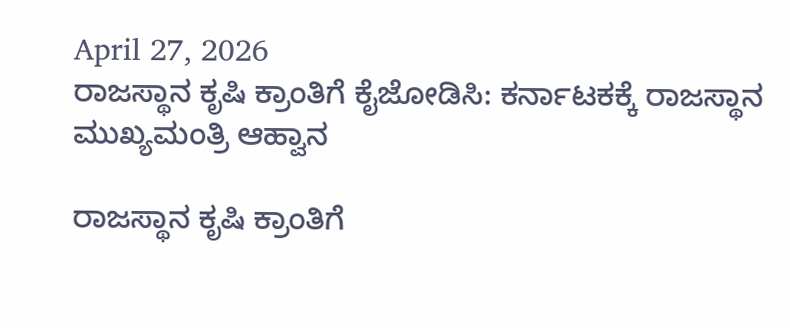April 27, 2026
ರಾಜಸ್ಥಾನ ಕೃಷಿ ಕ್ರಾಂತಿಗೆ ಕೈಜೋಡಿಸಿ: ಕರ್ನಾಟಕಕ್ಕೆ ರಾಜಸ್ಥಾನ ಮುಖ್ಯಮಂತ್ರಿ ಆಹ್ವಾನ

ರಾಜಸ್ಥಾನ ಕೃಷಿ ಕ್ರಾಂತಿಗೆ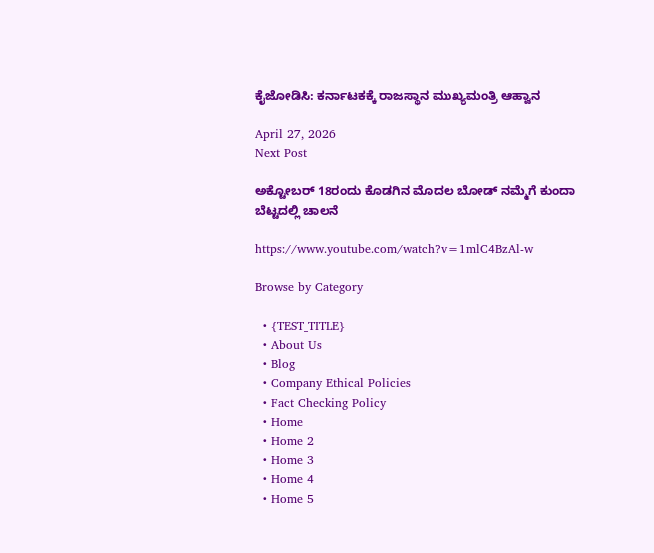ಕೈಜೋಡಿಸಿ: ಕರ್ನಾಟಕಕ್ಕೆ ರಾಜಸ್ಥಾನ ಮುಖ್ಯಮಂತ್ರಿ ಆಹ್ವಾನ

April 27, 2026
Next Post

ಅಕ್ಟೋಬರ್ 18ರಂದು ಕೊಡಗಿನ ಮೊದಲ ಬೋಡ್ ನಮ್ಮೆಗೆ ಕುಂದಾ ಬೆಟ್ಟದಲ್ಲಿ ಚಾಲನೆ

https://www.youtube.com/watch?v=1mlC4BzAl-w

Browse by Category

  • {TEST_TITLE}
  • About Us
  • Blog
  • Company Ethical Policies
  • Fact Checking Policy
  • Home
  • Home 2
  • Home 3
  • Home 4
  • Home 5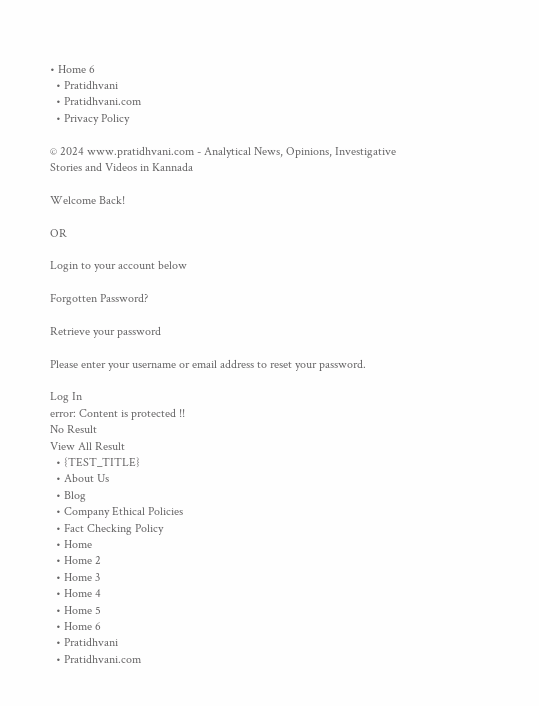• Home 6
  • Pratidhvani
  • Pratidhvani.com
  • Privacy Policy

© 2024 www.pratidhvani.com - Analytical News, Opinions, Investigative Stories and Videos in Kannada

Welcome Back!

OR

Login to your account below

Forgotten Password?

Retrieve your password

Please enter your username or email address to reset your password.

Log In
error: Content is protected !!
No Result
View All Result
  • {TEST_TITLE}
  • About Us
  • Blog
  • Company Ethical Policies
  • Fact Checking Policy
  • Home
  • Home 2
  • Home 3
  • Home 4
  • Home 5
  • Home 6
  • Pratidhvani
  • Pratidhvani.com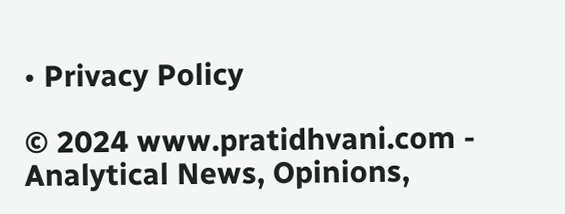• Privacy Policy

© 2024 www.pratidhvani.com - Analytical News, Opinions,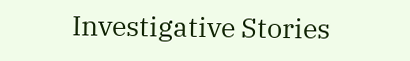Investigative Stories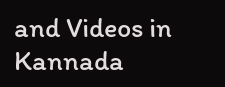and Videos in Kannada